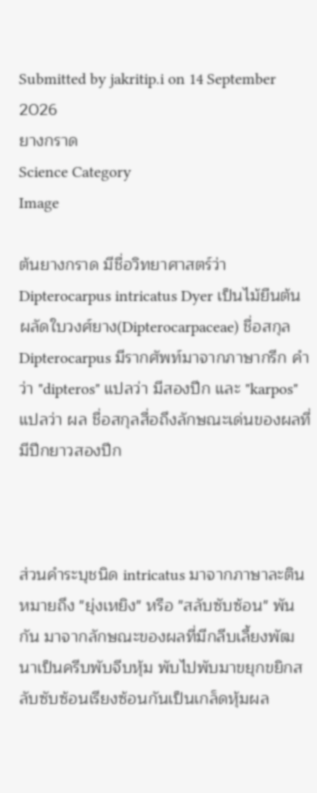Submitted by jakritip.i on 14 September 2026
ยางกราด
Science Category
Image

ต้นยางกราด มีชื่อวิทยาศาสตร์ว่า Dipterocarpus intricatus Dyer เป็นไม้ยืนต้นผลัดใบวงศ์ยาง(Dipterocarpaceae) ชื่อสกุล Dipterocarpus มีรากศัพท์มาจากภาษากรีก คำว่า "dipteros" แปลว่า มีสองปีก และ "karpos" แปลว่า ผล ชื่อสกุลสื่อถึงลักษณะเด่นของผลที่มีปีกยาวสองปีก



ส่วนคำระบุชนิด intricatus มาจากภาษาละติน หมายถึง "ยุ่งเหยิง" หรือ "สลับซับซ้อน" พันกัน มาจากลักษณะของผลที่มีกลีบเลี้ยงพัฒนาเป็นครีบพับจีบหุ้ม พับไปพับมาขยุกขยิกสลับซับซ้อนเรียงซ้อนกันเป็นเกล็ดหุ้มผล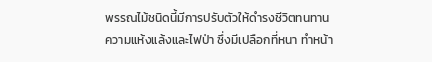พรรณไม้ชนิดนี้มีการปรับตัวให้ดำรงชีวิตทนทานความแห้งแล้งและไฟป่า ซึ่งมีเปลือกที่หนา ทำหน้า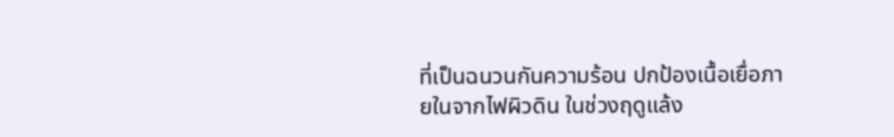ที่เป็นฉนวนกันความร้อน ปกป้องเนื้อเยื่อภายในจากไฟผิวดิน ในช่วงฤดูแล้ง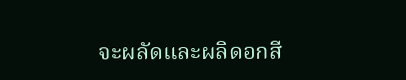จะผลัดและผลิดอกสี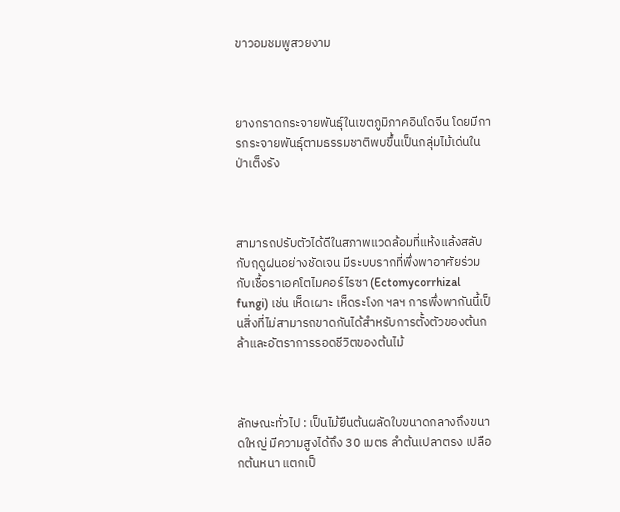ขาวอมชมพูสวยงาม



ยางกราดกระจายพันธุ์ในเขตภูมิภาคอินโดจีน โดยมีการกระจายพันธุ์ตามธรรมชาติพบขึ้นเป็นกลุ่มไม้เด่นในป่าเต็งรัง



สามารถปรับตัวได้ดีในสภาพแวดล้อมที่แห้งแล้งสลับกับฤดูฝนอย่างชัดเจน มีระบบรากที่พึ่งพาอาศัยร่วมกับเชื้อราเอคโตไมคอร์ไรซา (Ectomycorrhizal fungi) เช่น เห็ดเผาะ เห็ดระโงก ฯลฯ การพึ่งพากันนี้เป็นสิ่งที่ไม่สามารถขาดกันได้สำหรับการตั้งตัวของต้นกล้าและอัตราการรอดชีวิตของต้นไม้



ลักษณะทั่วไป : เป็นไม้ยืนต้นผลัดใบขนาดกลางถึงขนาดใหญ่ มีความสูงได้ถึง 30 เมตร ลำต้นเปลาตรง เปลือกต้นหนา แตกเป็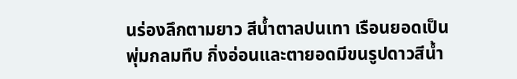นร่องลึกตามยาว สีน้ำตาลปนเทา เรือนยอดเป็นพุ่มกลมทึบ กิ่งอ่อนและตายอดมีขนรูปดาวสีน้ำ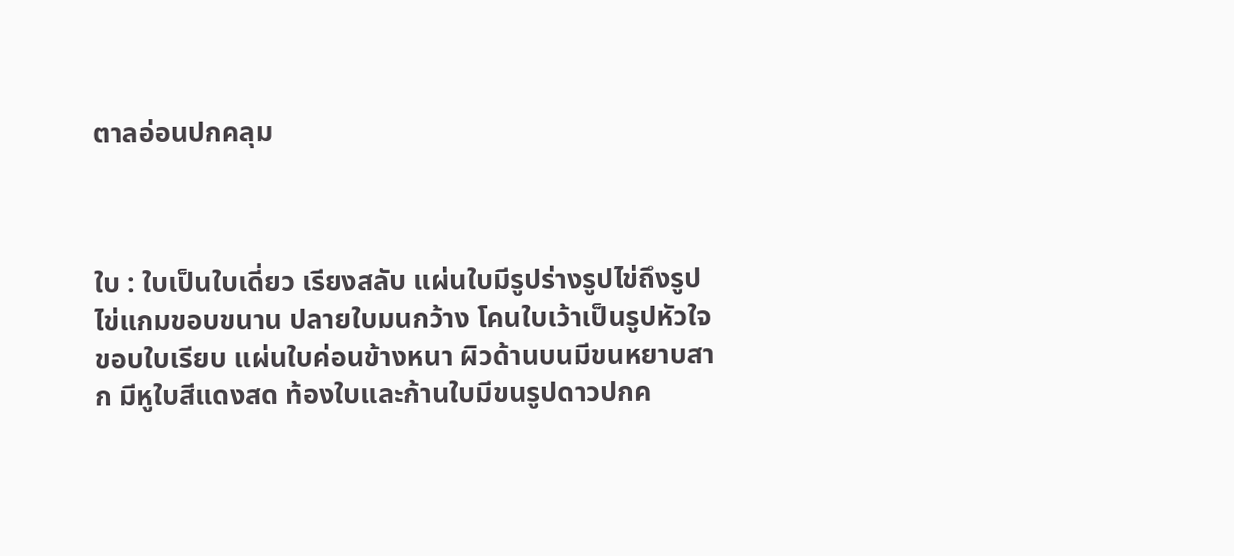ตาลอ่อนปกคลุม



ใบ : ใบเป็นใบเดี่ยว เรียงสลับ แผ่นใบมีรูปร่างรูปไข่ถึงรูปไข่แกมขอบขนาน ปลายใบมนกว้าง โคนใบเว้าเป็นรูปหัวใจ ขอบใบเรียบ แผ่นใบค่อนข้างหนา ผิวด้านบนมีขนหยาบสาก มีหูใบสีแดงสด ท้องใบและก้านใบมีขนรูปดาวปกค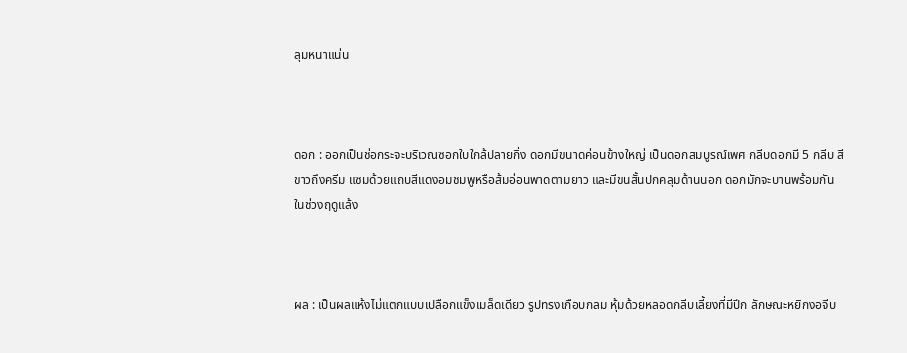ลุมหนาแน่น



ดอก : ออกเป็นช่อกระจะบริเวณซอกใบใกล้ปลายกิ่ง ดอกมีขนาดค่อนข้างใหญ่ เป็นดอกสมบูรณ์เพศ กลีบดอกมี 5 กลีบ สีขาวถึงครีม แซมด้วยแถบสีแดงอมชมพูหรือส้มอ่อนพาดตามยาว และมีขนสั้นปกคลุมด้านนอก ดอกมักจะบานพร้อมกันในช่วงฤดูแล้ง



ผล : เป็นผลแห้งไม่แตกแบบเปลือกแข็งเมล็ดเดียว รูปทรงเกือบกลม หุ้มด้วยหลอดกลีบเลี้ยงที่มีปีก ลักษณะหยิกงอจีบ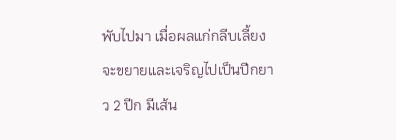พับไปมา เมื่อผลแก่กลีบเลี้ยงจะขยายและเจริญไปเป็นปีกยาว 2 ปีก มีเส้น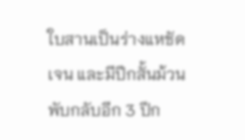ใบสานเป็นร่างแหชัดเจน และมีปีกสั้นม้วนพับกลับอีก 3 ปีก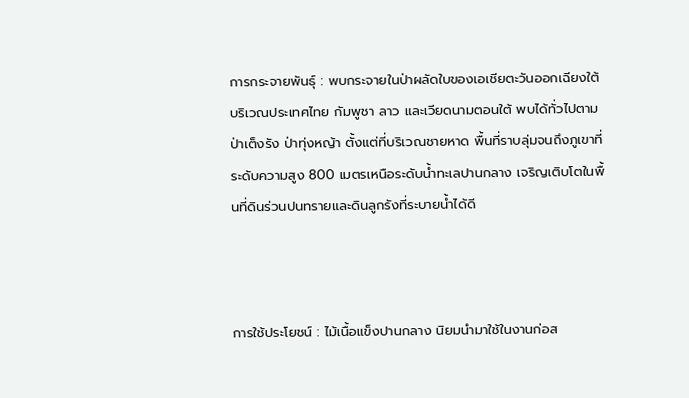การกระจายพันธุ์ : พบกระจายในป่าผลัดใบของเอเชียตะวันออกเฉียงใต้ บริเวณประเทศไทย กัมพูชา ลาว และเวียดนามตอนใต้ พบได้ทั่วไปตามป่าเต็งรัง ป่าทุ่งหญ้า ตั้งแต่ที่บริเวณชายหาด พื้นที่ราบลุ่มจนถึงภูเขาที่ระดับความสูง 800 เมตรเหนือระดับน้ำทะเลปานกลาง เจริญเติบโตในพื้นที่ดินร่วนปนทรายและดินลูกรังที่ระบายน้ำได้ดี



การใช้ประโยชน์ : ไม้เนื้อแข็งปานกลาง นิยมนำมาใช้ในงานก่อส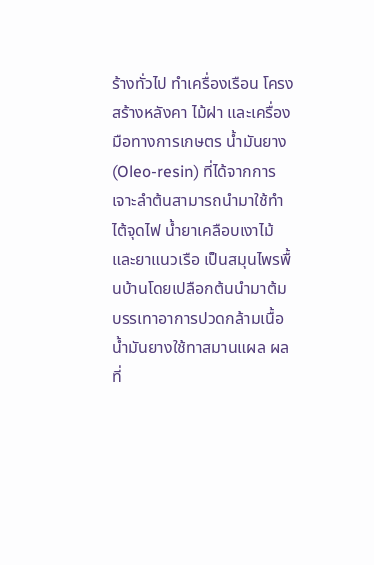ร้างทั่วไป ทำเครื่องเรือน โครงสร้างหลังคา ไม้ฝา และเครื่องมือทางการเกษตร น้ำมันยาง (Oleo-resin) ที่ได้จากการเจาะลำต้นสามารถนำมาใช้ทำไต้จุดไฟ น้ำยาเคลือบเงาไม้ และยาแนวเรือ เป็นสมุนไพรพื้นบ้านโดยเปลือกต้นนำมาต้มบรรเทาอาการปวดกล้ามเนื้อ น้ำมันยางใช้ทาสมานแผล ผลที่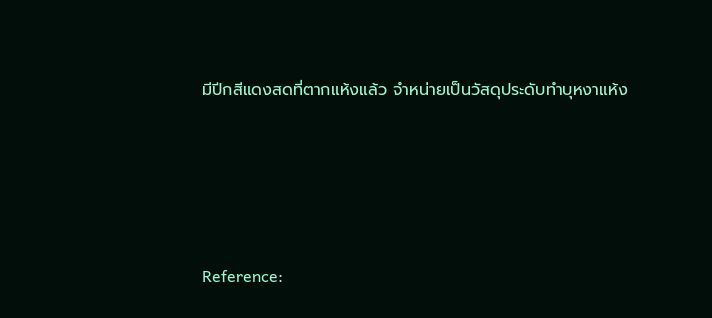มีปีกสีแดงสดที่ตากแห้งแล้ว จำหน่ายเป็นวัสดุประดับทำบุหงาแห้ง




Reference: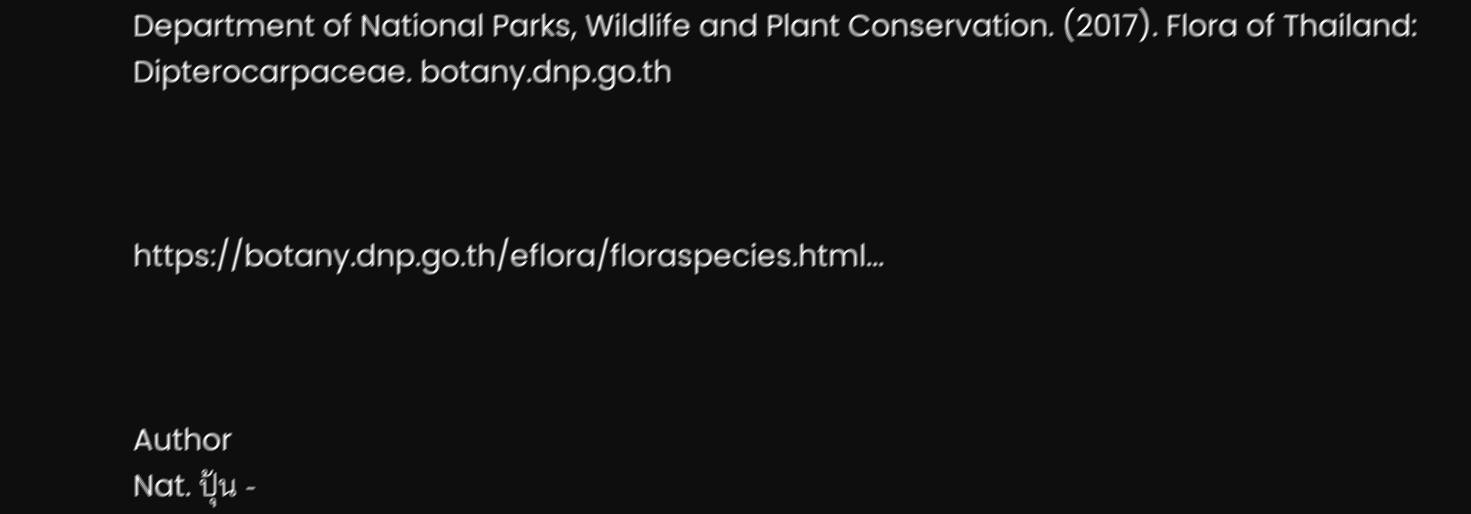Department of National Parks, Wildlife and Plant Conservation. (2017). Flora of Thailand: Dipterocarpaceae. botany.dnp.go.th



https://botany.dnp.go.th/eflora/floraspecies.html...



Author
Nat. ปุ้น -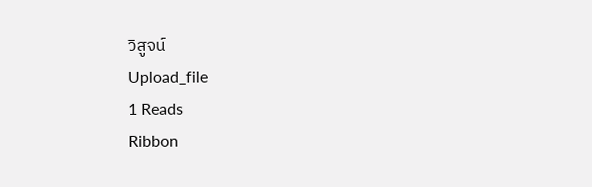วิสูจน์
Upload_file
1 Reads
Ribbon